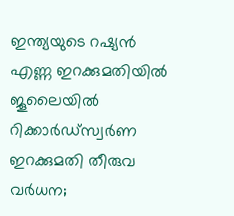ഇന്ത്യയുടെ റഷ്യൻ എണ്ണ ഇറക്കുമതിയിൽ ജൂലൈയിൽ റിക്കാർഡ്സ്വര്‍ണ ഇറക്കുമതി തീരുവ വര്‍ധന;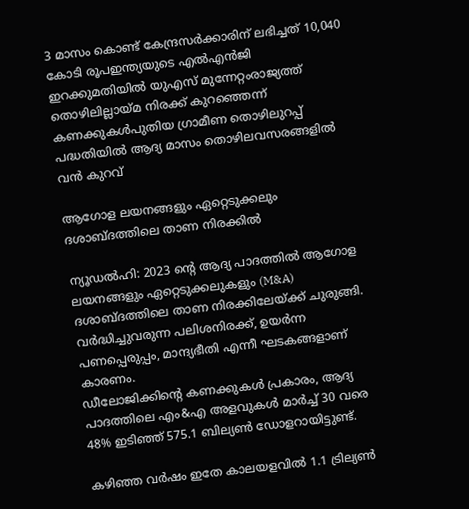3 മാസം കൊണ്ട് കേന്ദ്രസര്‍ക്കാരിന് ലഭിച്ചത് 10,040 കോടി രൂപഇന്ത്യയുടെ എൽഎൻജി ഇറക്കുമതിയില്‍ യുഎസ് മുന്നേറ്റംരാജ്യത്ത് തൊഴിലില്ലായ്മ നിരക്ക് കുറഞ്ഞെന്ന് കണക്കുകൾപുതിയ ഗ്രാമീണ തൊഴിലുറപ്പ് പദ്ധതിയിൽ ആദ്യ മാസം തൊഴിലവസരങ്ങളിൽ വൻ കുറവ്

ആഗോള ലയനങ്ങളും ഏറ്റെടുക്കലും ദശാബ്ദത്തിലെ താണ നിരക്കില്‍

ന്യൂഡല്‍ഹി: 2023 ന്റെ ആദ്യ പാദത്തില്‍ ആഗോള ലയനങ്ങളും ഏറ്റെടുക്കലുകളും (M&A) ദശാബ്ദത്തിലെ താണ നിരക്കിലേയ്ക്ക് ചുരുങ്ങി. വര്‍ദ്ധിച്ചുവരുന്ന പലിശനിരക്ക്, ഉയര്‍ന്ന പണപ്പെരുപ്പം, മാന്ദ്യഭീതി എന്നീ ഘടകങ്ങളാണ് കാരണം.
ഡീലോജിക്കിന്റെ കണക്കുകള്‍ പ്രകാരം, ആദ്യ പാദത്തിലെ എം&എ അളവുകള്‍ മാര്‍ച്ച് 30 വരെ 48% ഇടിഞ്ഞ് 575.1 ബില്യണ്‍ ഡോളറായിട്ടുണ്ട്.

കഴിഞ്ഞ വര്‍ഷം ഇതേ കാലയളവില്‍ 1.1 ട്രില്യണ്‍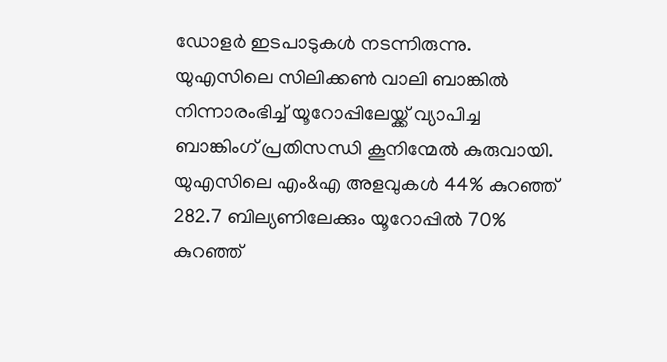ഡോളര്‍ ഇടപാടുകള്‍ നടന്നിരുന്നു. യുഎസിലെ സിലിക്കണ്‍ വാലി ബാങ്കില്‍ നിന്നാരംഭിച്ച് യൂറോപ്പിലേയ്ക്ക് വ്യാപിച്ച ബാങ്കിംഗ് പ്രതിസന്ധി കൂനിന്മേല്‍ കുരുവായി. യുഎസിലെ എം&എ അളവുകള്‍ 44% കുറഞ്ഞ് 282.7 ബില്യണിലേക്കും യൂറോപ്പില്‍ 70% കുറഞ്ഞ്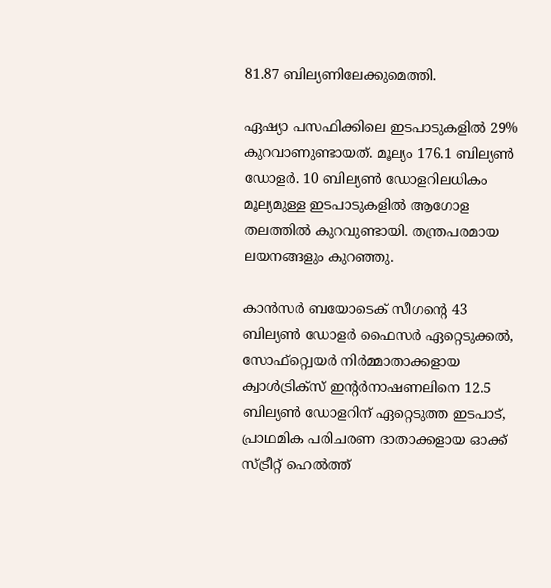81.87 ബില്യണിലേക്കുമെത്തി.

ഏഷ്യാ പസഫിക്കിലെ ഇടപാടുകളില്‍ 29% കുറവാണുണ്ടായത്. മൂല്യം 176.1 ബില്യണ്‍ ഡോളര്‍. 10 ബില്യണ്‍ ഡോളറിലധികം മൂല്യമുള്ള ഇടപാടുകളില്‍ ആഗോള തലത്തില്‍ കുറവുണ്ടായി. തന്ത്രപരമായ ലയനങ്ങളും കുറഞ്ഞു.

കാന്‍സര്‍ ബയോടെക് സീഗന്റെ 43 ബില്യണ്‍ ഡോളര്‍ ഫൈസര്‍ ഏറ്റെടുക്കല്‍, സോഫ്റ്റ്വെയര്‍ നിര്‍മ്മാതാക്കളായ ക്വാള്‍ട്രിക്‌സ് ഇന്റര്‍നാഷണലിനെ 12.5 ബില്യണ്‍ ഡോളറിന് ഏറ്റെടുത്ത ഇടപാട്, പ്രാഥമിക പരിചരണ ദാതാക്കളായ ഓക്ക് സ്ട്രീറ്റ് ഹെല്‍ത്ത്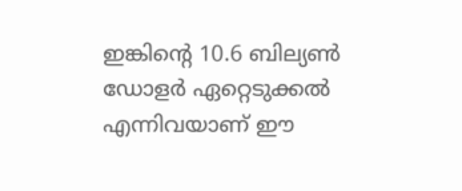ഇങ്കിന്റെ 10.6 ബില്യണ്‍ ഡോളര്‍ ഏറ്റെടുക്കല്‍ എന്നിവയാണ് ഈ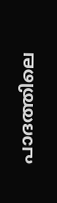പാദത്തിലെ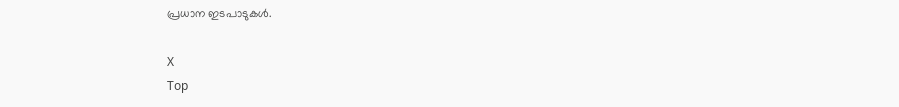പ്രധാന ഇടപാടുകള്‍.

X
Top